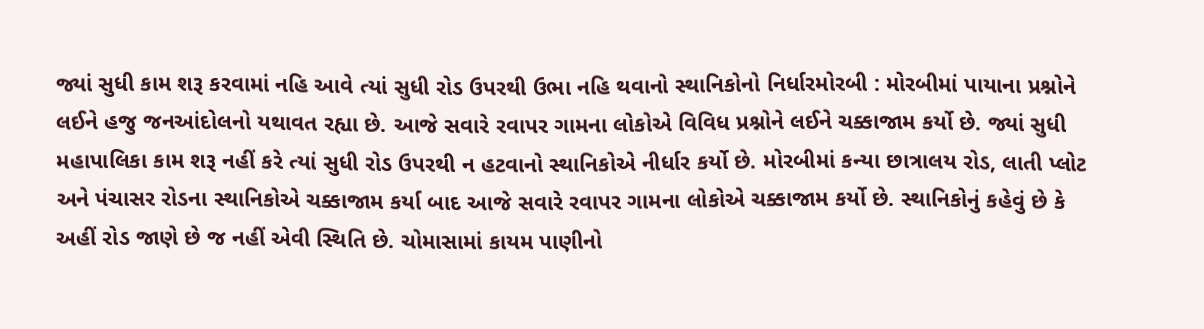જ્યાં સુધી કામ શરૂ કરવામાં નહિ આવે ત્યાં સુધી રોડ ઉપરથી ઉભા નહિ થવાનો સ્થાનિકોનો નિર્ધારમોરબી : મોરબીમાં પાયાના પ્રશ્નોને લઈને હજુ જનઆંદોલનો યથાવત રહ્યા છે. આજે સવારે રવાપર ગામના લોકોએ વિવિધ પ્રશ્નોને લઈને ચક્કાજામ કર્યો છે. જ્યાં સુધી મહાપાલિકા કામ શરૂ નહીં કરે ત્યાં સુધી રોડ ઉપરથી ન હટવાનો સ્થાનિકોએ નીર્ધાર કર્યો છે. મોરબીમાં કન્યા છાત્રાલય રોડ, લાતી પ્લોટ અને પંચાસર રોડના સ્થાનિકોએ ચક્કાજામ કર્યા બાદ આજે સવારે રવાપર ગામના લોકોએ ચક્કાજામ કર્યો છે. સ્થાનિકોનું કહેવું છે કે અહીં રોડ જાણે છે જ નહીં એવી સ્થિતિ છે. ચોમાસામાં કાયમ પાણીનો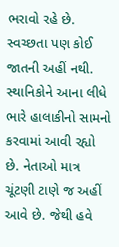ભરાવો રહે છે. સ્વચ્છતા પણ કોઈ જાતની અહીં નથી. સ્થાનિકોને આના લીધે ભારે હાલાકીનો સામનો કરવામાં આવી રહ્યો છે. નેતાઓ માત્ર ચૂંટણી ટાણે જ અહીં આવે છે. જેથી હવે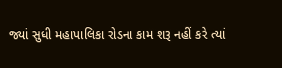જ્યાં સુધી મહાપાલિકા રોડના કામ શરૂ નહીં કરે ત્યાં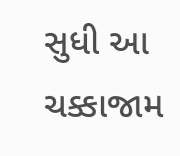સુધી આ ચક્કાજામ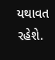યથાવત રહેશે.